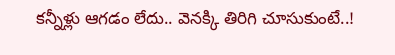కన్నీళ్లు ఆగడం లేదు.. వెనక్కి తిరిగి చూసుకుంటే..!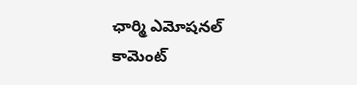ఛార్మి ఎమోషనల్ కామెంట్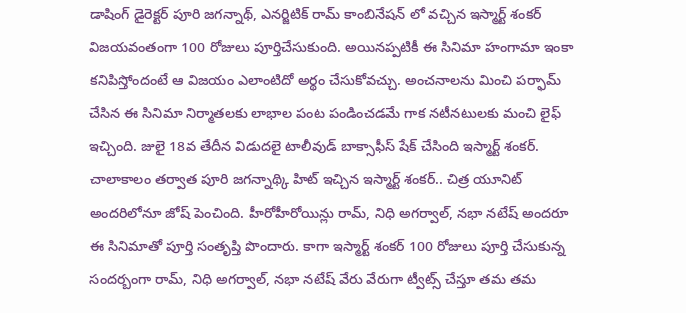డాషింగ్ డైరెక్టర్ పూరి జగన్నాథ్, ఎనర్జిటిక్ రామ్ కాంబినేషన్ లో వచ్చిన ఇస్మార్ట్ శంకర్ విజయవంతంగా 100 రోజులు పూర్తిచేసుకుంది. అయినప్పటికీ ఈ సినిమా హంగామా ఇంకా కనిపిస్తోందంటే ఆ విజయం ఎలాంటిదో అర్థం చేసుకోవచ్చు. అంచనాలను మించి పర్ఫామ్ చేసిన ఈ సినిమా నిర్మాతలకు లాభాల పంట పండించడమే గాక నటీనటులకు మంచి లైఫ్ ఇచ్చింది. జులై 18వ తేదీన విడుదలై టాలీవుడ్ బాక్సాఫీస్ షేక్ చేసింది ఇస్మార్ట్ శంకర్.
చాలాకాలం తర్వాత పూరి జగన్నాథ్కి హిట్ ఇచ్చిన ఇస్మార్ట్ శంకర్.. చిత్ర యూనిట్ అందరిలోనూ జోష్ పెంచింది. హీరోహీరోయిన్లు రామ్, నిధి అగర్వాల్, నభా నటేష్ అందరూ ఈ సినిమాతో పూర్తి సంతృప్తి పొందారు. కాగా ఇస్మార్ట్ శంకర్ 100 రోజులు పూర్తి చేసుకున్న సందర్బంగా రామ్, నిధి అగర్వాల్, నభా నటేష్ వేరు వేరుగా ట్వీట్స్ చేస్తూ తమ తమ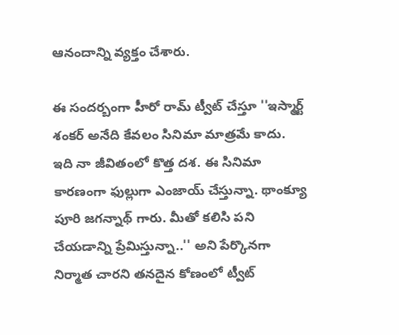ఆనందాన్ని వ్యక్తం చేశారు.

ఈ సందర్బంగా హీరో రామ్ ట్వీట్ చేస్తూ ''ఇస్మార్ట్ శంకర్ అనేది కేవలం సినిమా మాత్రమే కాదు. ఇది నా జీవితంలో కొత్త దశ. ఈ సినిమా కారణంగా ఫుల్లుగా ఎంజాయ్ చేస్తున్నా. థాంక్యూ పూరి జగన్నాథ్ గారు. మీతో కలిసి పని చేయడాన్ని ప్రేమిస్తున్నా..'' అని పేర్కొనగా నిర్మాత చారని తనదైన కోణంలో ట్వీట్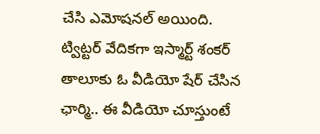చేసి ఎమోషనల్ అయింది.
ట్విట్టర్ వేదికగా ఇస్మార్ట్ శంకర్ తాలూకు ఓ వీడియో షేర్ చేసిన ఛార్మి.. ఈ వీడియో చూస్తుంటే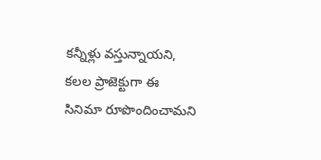కన్నీళ్లు వస్తున్నాయని, కలల ప్రాజెక్టుగా ఈ సినిమా రూపొందించామని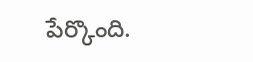పేర్కొంది.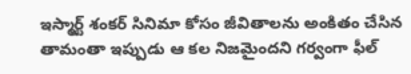ఇస్మార్ట్ శంకర్ సినిమా కోసం జీవితాలను అంకితం చేసిన తామంతా ఇప్పుడు ఆ కల నిజమైందని గర్వంగా ఫీల్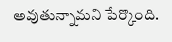అవుతున్నామని పేర్కొంది.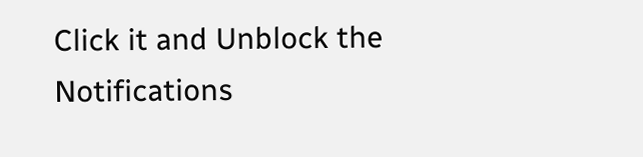Click it and Unblock the Notifications